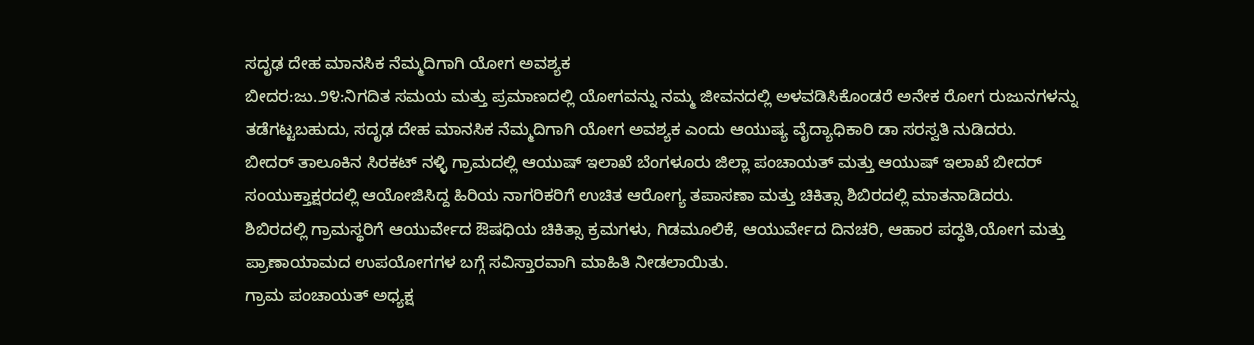ಸದೃಢ ದೇಹ ಮಾನಸಿಕ ನೆಮ್ಮದಿಗಾಗಿ ಯೋಗ ಅವಶ್ಯಕ
ಬೀದರ:ಜು.೨೪:ನಿಗದಿತ ಸಮಯ ಮತ್ತು ಪ್ರಮಾಣದಲ್ಲಿ ಯೋಗವನ್ನು ನಮ್ಮ ಜೀವನದಲ್ಲಿ ಅಳವಡಿಸಿಕೊಂಡರೆ ಅನೇಕ ರೋಗ ರುಜುನಗಳನ್ನು ತಡೆಗಟ್ಟಬಹುದು, ಸದೃಢ ದೇಹ ಮಾನಸಿಕ ನೆಮ್ಮದಿಗಾಗಿ ಯೋಗ ಅವಶ್ಯಕ ಎಂದು ಆಯುಷ್ಯ ವೈದ್ಯಾಧಿಕಾರಿ ಡಾ ಸರಸ್ವತಿ ನುಡಿದರು.
ಬೀದರ್ ತಾಲೂಕಿನ ಸಿರಕಟ್ ನಳ್ಳಿ ಗ್ರಾಮದಲ್ಲಿ ಆಯುಷ್ ಇಲಾಖೆ ಬೆಂಗಳೂರು ಜಿಲ್ಲಾ ಪಂಚಾಯತ್ ಮತ್ತು ಆಯುಷ್ ಇಲಾಖೆ ಬೀದರ್ ಸಂಯುಕ್ತಾಕ್ಷರದಲ್ಲಿ ಆಯೋಜಿಸಿದ್ದ ಹಿರಿಯ ನಾಗರಿಕರಿಗೆ ಉಚಿತ ಆರೋಗ್ಯ ತಪಾಸಣಾ ಮತ್ತು ಚಿಕಿತ್ಸಾ ಶಿಬಿರದಲ್ಲಿ ಮಾತನಾಡಿದರು.
ಶಿಬಿರದಲ್ಲಿ ಗ್ರಾಮಸ್ಥರಿಗೆ ಆಯುರ್ವೇದ ಔಷಧಿಯ ಚಿಕಿತ್ಸಾ ಕ್ರಮಗಳು, ಗಿಡಮೂಲಿಕೆ, ಆಯುರ್ವೇದ ದಿನಚರಿ, ಆಹಾರ ಪದ್ಧತಿ,ಯೋಗ ಮತ್ತು ಪ್ರಾಣಾಯಾಮದ ಉಪಯೋಗಗಳ ಬಗ್ಗೆ ಸವಿಸ್ತಾರವಾಗಿ ಮಾಹಿತಿ ನೀಡಲಾಯಿತು.
ಗ್ರಾಮ ಪಂಚಾಯತ್ ಅಧ್ಯಕ್ಷ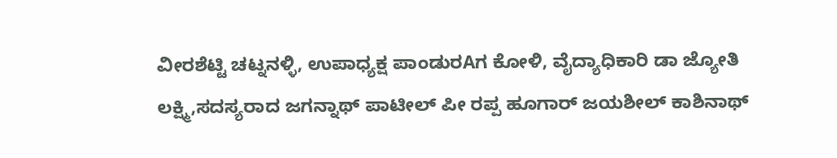ವೀರಶೆಟ್ಟಿ ಚಟ್ನನಳ್ಳಿ, ಉಪಾಧ್ಯಕ್ಷ ಪಾಂಡುರAಗ ಕೋಳಿ, ವೈದ್ಯಾಧಿಕಾರಿ ಡಾ ಜ್ಯೋತಿ ಲಕ್ಷ್ಮಿ,ಸದಸ್ಯರಾದ ಜಗನ್ನಾಥ್ ಪಾಟೀಲ್ ಪೀ ರಪ್ಪ ಹೂಗಾರ್ ಜಯಶೀಲ್ ಕಾಶಿನಾಥ್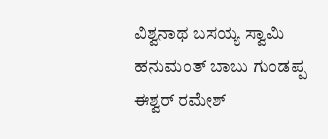ವಿಶ್ವನಾಥ ಬಸಯ್ಯ ಸ್ವಾಮಿ ಹನುಮಂತ್ ಬಾಬು ಗುಂಡಪ್ಪ ಈಶ್ವರ್ ರಮೇಶ್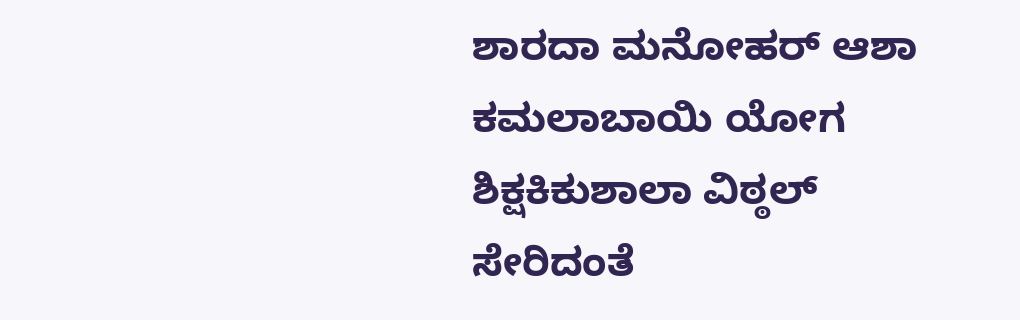ಶಾರದಾ ಮನೋಹರ್ ಆಶಾ ಕಮಲಾಬಾಯಿ ಯೋಗ ಶಿಕ್ಷಕಿಕುಶಾಲಾ ವಿಠ್ಠಲ್ ಸೇರಿದಂತೆ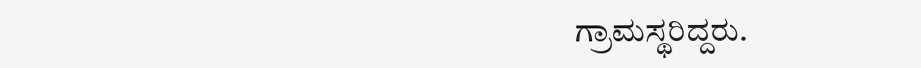ಗ್ರಾಮಸ್ಥರಿದ್ದರು.